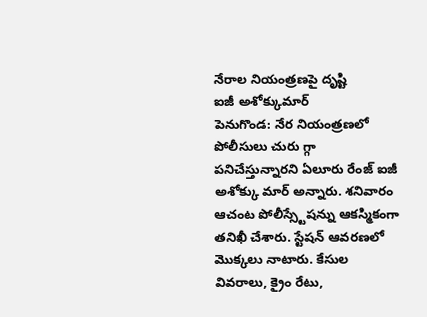నేరాల నియంత్రణపై దృష్టి
ఐజీ అశోక్కుమార్
పెనుగొండ: నేర నియంత్రణలో పోలీసులు చురు గ్గా పనిచేస్తున్నారని ఏలూరు రేంజ్ ఐజీ అశోక్కు మార్ అన్నారు. శనివారం ఆచంట పోలీస్స్టేషన్ను ఆకస్మికంగా తనిఖీ చేశారు. స్టేషన్ ఆవరణలో మొక్కలు నాటారు. కేసుల వివరాలు, క్రైం రేటు,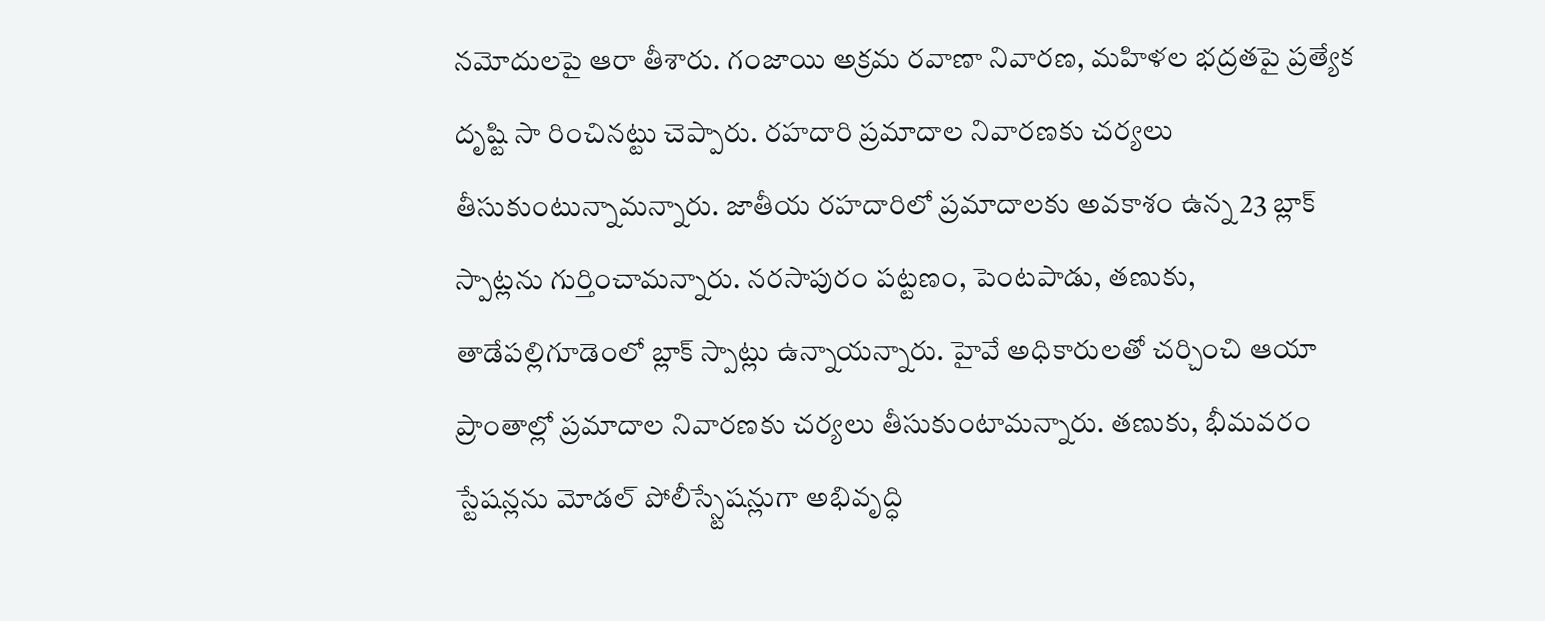నమోదులపై ఆరా తీశారు. గంజాయి అక్రమ రవాణా నివారణ, మహిళల భద్రతపై ప్రత్యేక దృష్టి సా రించినట్టు చెప్పారు. రహదారి ప్రమాదాల నివారణకు చర్యలు తీసుకుంటున్నామన్నారు. జాతీయ రహదారిలో ప్రమాదాలకు అవకాశం ఉన్న 23 బ్లాక్ స్పాట్లను గుర్తించామన్నారు. నరసాపురం పట్టణం, పెంటపాడు, తణుకు, తాడేపల్లిగూడెంలో బ్లాక్ స్పాట్లు ఉన్నాయన్నారు. హైవే అధికారులతో చర్చించి ఆయా ప్రాంతాల్లో ప్రమాదాల నివారణకు చర్యలు తీసుకుంటామన్నారు. తణుకు, భీమవరం స్టేషన్లను మోడల్ పోలీస్స్టేషన్లుగా అభివృద్ధి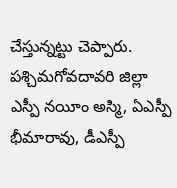చేస్తున్నట్టు చెప్పారు. పశ్చిమగోవదావరి జిల్లా ఎస్పీ నయీం అస్మి, ఏఎస్పీ భీమారావు, డీఎస్పీ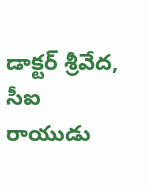డాక్టర్ శ్రీవేద, సీఐ రాయుడు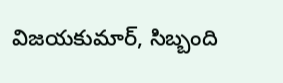విజయకుమార్, సిబ్బంది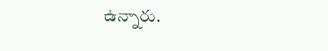ఉన్నారు.